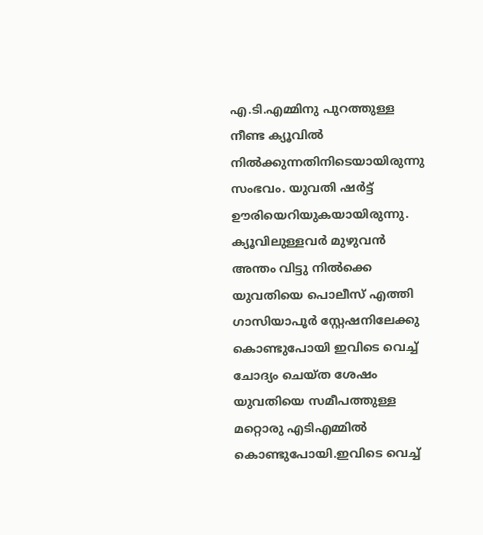എ.ടി.എമ്മിനു പുറത്തുള്ള നീണ്ട ക്യൂവില്‍ നില്‍ക്കുന്നതിനിടെയായിരുന്നു സംഭവം. യുവതി ഷര്‍ട്ട് ഊരിയെറിയുകയായിരുന്നു. ക്യൂവിലുള്ളവര്‍ മുഴുവന്‍ അന്തം വിട്ടു നില്‍ക്കെ യുവതിയെ പൊലീസ് എത്തി ഗാസിയാപൂര്‍ സ്റ്റേഷനിലേക്കു കൊണ്ടുപോയി ഇവിടെ വെച്ച് ചോദ്യം ചെയ്ത ശേഷം യുവതിയെ സമീപത്തുള്ള മറ്റൊരു എടിഎമ്മില്‍ കൊണ്ടുപോയി.ഇവിടെ വെച്ച്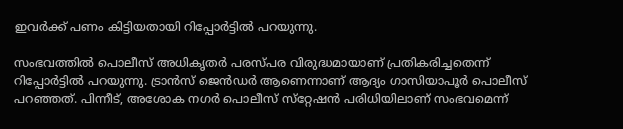ഇവര്‍ക്ക് പണം കിട്ടിയതായി റിപ്പോര്‍ട്ടില്‍ പറയുന്നു.

സംഭവത്തില്‍ പൊലീസ് അധികൃതര്‍ പരസ്പര വിരുദ്ധമായാണ് പ്രതികരിച്ചതെന്ന് റിപ്പോര്‍ട്ടില്‍ പറയുന്നു. ട്രാന്‍സ് ജെന്‍ഡര്‍ ആണെന്നാണ് ആദ്യം ഗാസിയാപൂര്‍ പൊലീസ് പറഞ്ഞത്. പിന്നീട്, അശോക നഗര്‍ പൊലീസ് സ്‌റ്റേഷന്‍ പരിധിയിലാണ് സംഭവമെന്ന്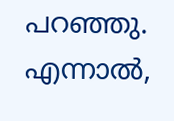പറഞ്ഞു. എന്നാല്‍,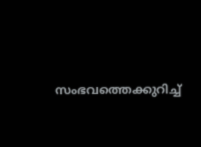സംഭവത്തെക്കുറിച്ച്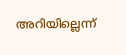അറിയില്ലെന്ന്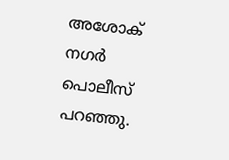അശോക് നഗര്‍ പൊലീസ് പറഞ്ഞു.